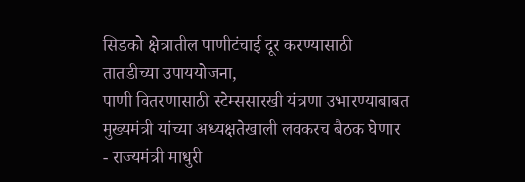सिडको क्षेत्रातील पाणीटंचाई दूर करण्यासाठी तातडीच्या उपाययोजना,
पाणी वितरणासाठी स्टेम्ससारखी यंत्रणा उभारण्याबाबत मुख्यमंत्री यांच्या अध्यक्षतेखाली लवकरच बैठक घेणार
- राज्यमंत्री माधुरी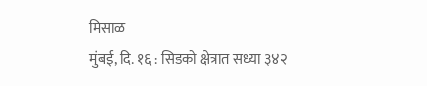मिसाळ
मुंबई, दि. १६ : सिडको क्षेत्रात सध्या ३४२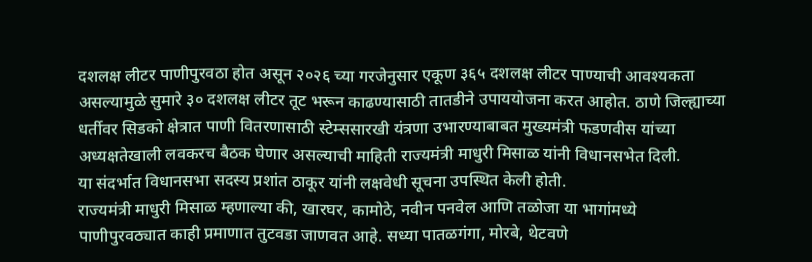दशलक्ष लीटर पाणीपुरवठा होत असून २०२६ च्या गरजेनुसार एकूण ३६५ दशलक्ष लीटर पाण्याची आवश्यकता असल्यामुळे सुमारे ३० दशलक्ष लीटर तूट भरून काढण्यासाठी तातडीने उपाययोजना करत आहोत. ठाणे जिल्ह्याच्या धर्तीवर सिडको क्षेत्रात पाणी वितरणासाठी स्टेम्ससारखी यंत्रणा उभारण्याबाबत मुख्यमंत्री फडणवीस यांच्या अध्यक्षतेखाली लवकरच बैठक घेणार असल्याची माहिती राज्यमंत्री माधुरी मिसाळ यांनी विधानसभेत दिली.
या संदर्भात विधानसभा सदस्य प्रशांत ठाकूर यांनी लक्षवेधी सूचना उपस्थित केली होती.
राज्यमंत्री माधुरी मिसाळ म्हणाल्या की, खारघर, कामोठे, नवीन पनवेल आणि तळोजा या भागांमध्ये पाणीपुरवठ्यात काही प्रमाणात तुटवडा जाणवत आहे. सध्या पातळगंगा, मोरबे, थेटवणे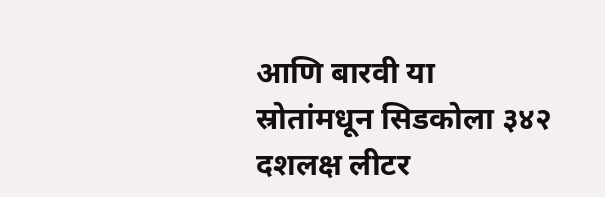आणि बारवी या स्रोतांमधून सिडकोला ३४२ दशलक्ष लीटर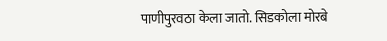पाणीपुरवठा केला जातो. सिडकोला मोरबे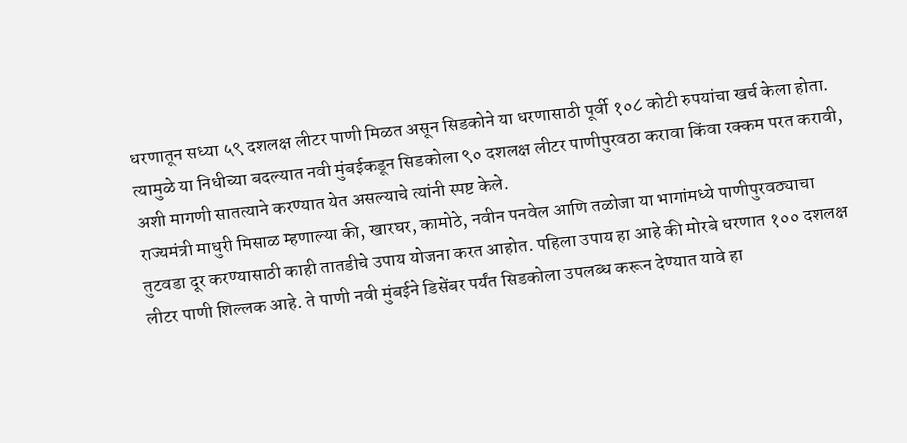धरणातून सध्या ५९ दशलक्ष लीटर पाणी मिळत असून सिडकोने या धरणासाठी पूर्वी १०८ कोटी रुपयांचा खर्च केला होता. त्यामुळे या निधीच्या बदल्यात नवी मुंबईकडून सिडकोला ९० दशलक्ष लीटर पाणीपुरवठा करावा किंवा रक्कम परत करावी, अशी मागणी सातत्याने करण्यात येत असल्याचे त्यांनी स्पष्ट केले.
राज्यमंत्री माधुरी मिसाळ म्हणाल्या की, खारघर, कामोठे, नवीन पनवेल आणि तळोजा या भागांमध्ये पाणीपुरवठ्याचा तुटवडा दूर करण्यासाठी काही तातडीचे उपाय योजना करत आहोत. पहिला उपाय हा आहे की मोरबे धरणात १०० दशलक्ष लीटर पाणी शिल्लक आहे. ते पाणी नवी मुंबईने डिसेंबर पर्यंत सिडकोला उपलब्ध करून देण्यात यावे हा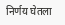निर्णय घेतला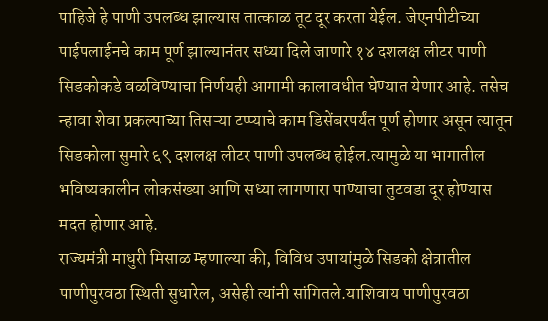पाहिजे हे पाणी उपलब्ध झाल्यास तात्काळ तूट दूर करता येईल. जेएनपीटीच्या पाईपलाईनचे काम पूर्ण झाल्यानंतर सध्या दिले जाणारे १४ दशलक्ष लीटर पाणी सिडकोकडे वळविण्याचा निर्णयही आगामी कालावधीत घेण्यात येणार आहे. तसेच न्हावा शेवा प्रकल्पाच्या तिसऱ्या टप्प्याचे काम डिसेंबरपर्यंत पूर्ण होणार असून त्यातून सिडकोला सुमारे ६९ दशलक्ष लीटर पाणी उपलब्ध होईल.त्यामुळे या भागातील भविष्यकालीन लोकसंख्या आणि सध्या लागणारा पाण्याचा तुटवडा दूर होण्यास मदत होणार आहे.
राज्यमंत्री माधुरी मिसाळ म्हणाल्या की, विविध उपायांमुळे सिडको क्षेत्रातील पाणीपुरवठा स्थिती सुधारेल, असेही त्यांनी सांगितले.याशिवाय पाणीपुरवठा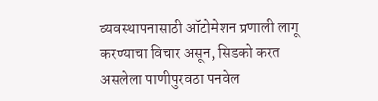व्यवस्थापनासाठी ऑटोमेशन प्रणाली लागू करण्याचा विचार असून, सिडको करत असलेला पाणीपुरवठा पनवेल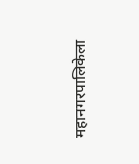महानगरपालिकेला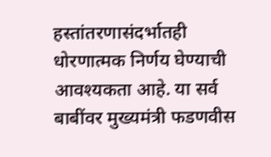हस्तांतरणासंदर्भातही धोरणात्मक निर्णय घेण्याची आवश्यकता आहे. या सर्व बाबींवर मुख्यमंत्री फडणवीस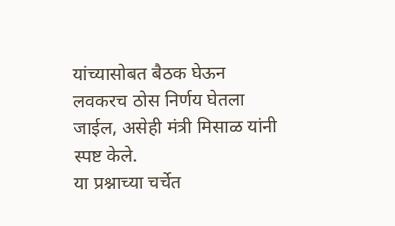यांच्यासोबत बैठक घेऊन लवकरच ठोस निर्णय घेतला जाईल, असेही मंत्री मिसाळ यांनी स्पष्ट केले.
या प्रश्नाच्या चर्चेत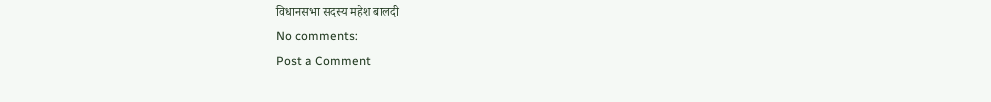विधानसभा सदस्य महेश बालदी
No comments:
Post a Comment